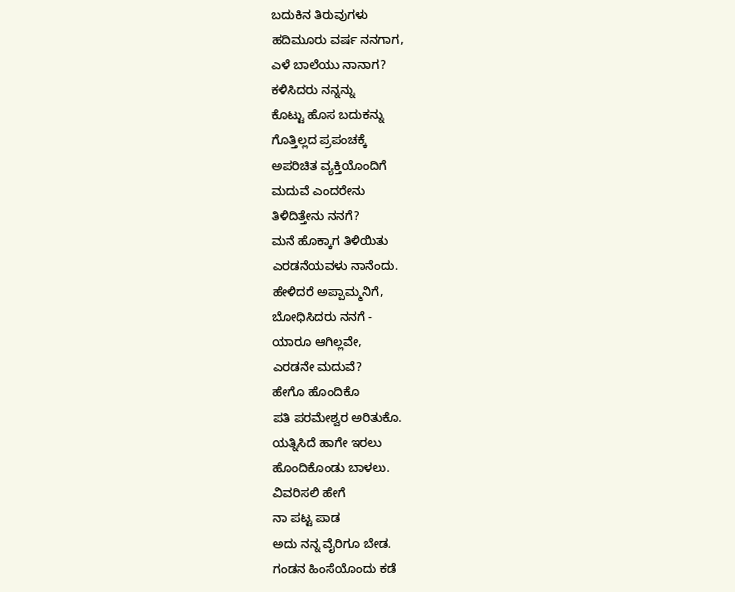ಬದುಕಿನ ತಿರುವುಗಳು
ಹದಿಮೂರು ವರ್ಷ ನನಗಾಗ,
ಎಳೆ ಬಾಲೆಯು ನಾನಾಗ?
ಕಳಿಸಿದರು ನನ್ನನ್ನು
ಕೊಟ್ಟು ಹೊಸ ಬದುಕನ್ನು
ಗೊತ್ತಿಲ್ಲದ ಪ್ರಪಂಚಕ್ಕೆ
ಅಪರಿಚಿತ ವ್ಯಕ್ತಿಯೊಂದಿಗೆ
ಮದುವೆ ಎಂದರೇನು
ತಿಳಿದಿತ್ತೇನು ನನಗೆ?
ಮನೆ ಹೊಕ್ಕಾಗ ತಿಳಿಯಿತು
ಎರಡನೆಯವಳು ನಾನೆಂದು.
ಹೇಳಿದರೆ ಅಪ್ಪಾಮ್ಮನಿಗೆ,
ಬೋಧಿಸಿದರು ನನಗೆ -
ಯಾರೂ ಆಗಿಲ್ಲವೇ,
ಎರಡನೇ ಮದುವೆ?
ಹೇಗೊ ಹೊಂದಿಕೊ
ಪತಿ ಪರಮೇಶ್ವರ ಅರಿತುಕೊ.
ಯತ್ನಿಸಿದೆ ಹಾಗೇ ಇರಲು
ಹೊಂದಿಕೊಂಡು ಬಾಳಲು.
ವಿವರಿಸಲಿ ಹೇಗೆ
ನಾ ಪಟ್ಟ ಪಾಡ
ಅದು ನನ್ನ ವೈರಿಗೂ ಬೇಡ.
ಗಂಡನ ಹಿಂಸೆಯೊಂದು ಕಡೆ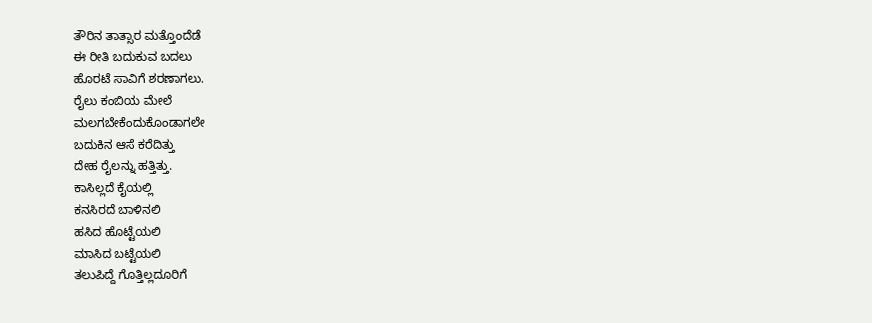ತೌರಿನ ತಾತ್ಸಾರ ಮತ್ತೊಂದೆಡೆ
ಈ ರೀತಿ ಬದುಕುವ ಬದಲು
ಹೊರಟೆ ಸಾವಿಗೆ ಶರಣಾಗಲು.
ರೈಲು ಕಂಬಿಯ ಮೇಲೆ
ಮಲಗಬೇಕೆಂದುಕೊಂಡಾಗಲೇ
ಬದುಕಿನ ಆಸೆ ಕರೆದಿತ್ತು
ದೇಹ ರೈಲನ್ನು ಹತ್ತಿತ್ತು.
ಕಾಸಿಲ್ಲದೆ ಕೈಯಲ್ಲಿ
ಕನಸಿರದೆ ಬಾಳಿನಲಿ
ಹಸಿದ ಹೊಟ್ಟೆಯಲಿ
ಮಾಸಿದ ಬಟ್ಟೆಯಲಿ
ತಲುಪಿದ್ದೆ ಗೊತ್ತಿಲ್ಲದೂರಿಗೆ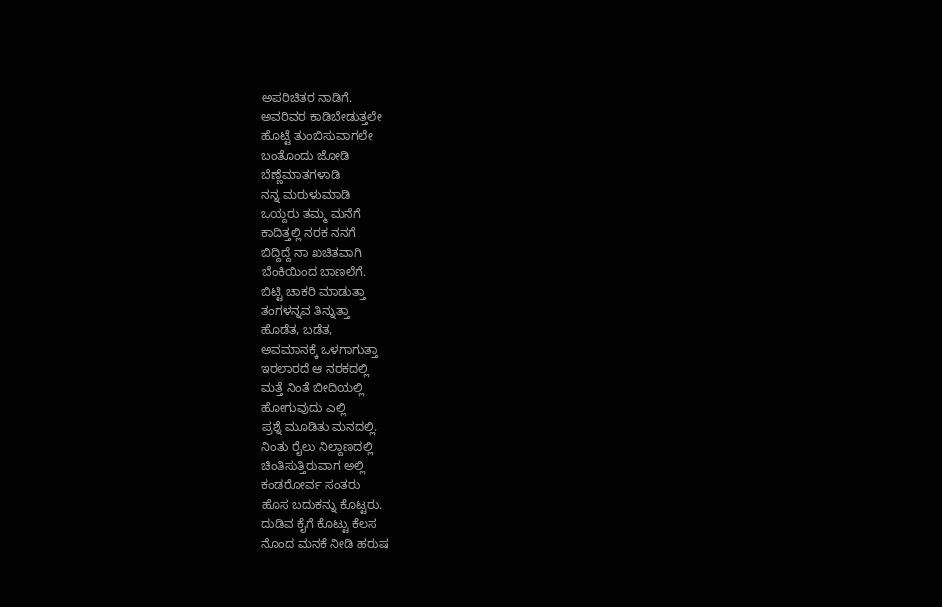ಅಪರಿಚಿತರ ನಾಡಿಗೆ.
ಅವರಿವರ ಕಾಡಿಬೇಡುತ್ತಲೇ
ಹೊಟ್ಟೆ ತುಂಬಿಸುವಾಗಲೇ
ಬಂತೊಂದು ಜೋಡಿ
ಬೆಣ್ಣೆಮಾತಗಳಾಡಿ
ನನ್ನ ಮರುಳುಮಾಡಿ
ಒಯ್ದರು ತಮ್ಮ ಮನೆಗೆ
ಕಾದಿತ್ತಲ್ಲಿ ನರಕ ನನಗೆ
ಬಿದ್ದಿದ್ದೆ ನಾ ಖಚಿತವಾಗಿ
ಬೆಂಕಿಯಿಂದ ಬಾಣಲೆಗೆ.
ಬಿಟ್ಟಿ ಚಾಕರಿ ಮಾಡುತ್ತಾ
ತಂಗಳನ್ನವ ತಿನ್ನುತ್ತಾ
ಹೊಡೆತ, ಬಡೆತ,
ಅವಮಾನಕ್ಕೆ ಒಳಗಾಗುತ್ತಾ
ಇರಲಾರದೆ ಆ ನರಕದಲ್ಲಿ
ಮತ್ತೆ ನಿಂತೆ ಬೀದಿಯಲ್ಲಿ
ಹೋಗುವುದು ಎಲ್ಲಿ
ಪ್ರಶ್ನೆ ಮೂಡಿತು ಮನದಲ್ಲಿ.
ನಿಂತು ರೈಲು ನಿಲ್ದಾಣದಲ್ಲಿ
ಚಿಂತಿಸುತ್ತಿರುವಾಗ ಅಲ್ಲಿ
ಕಂಡರೋರ್ವ ಸಂತರು
ಹೊಸ ಬದುಕನ್ನು ಕೊಟ್ಟರು.
ದುಡಿವ ಕೈಗೆ ಕೊಟ್ಟು ಕೆಲಸ
ನೊಂದ ಮನಕೆ ನೀಡಿ ಹರುಷ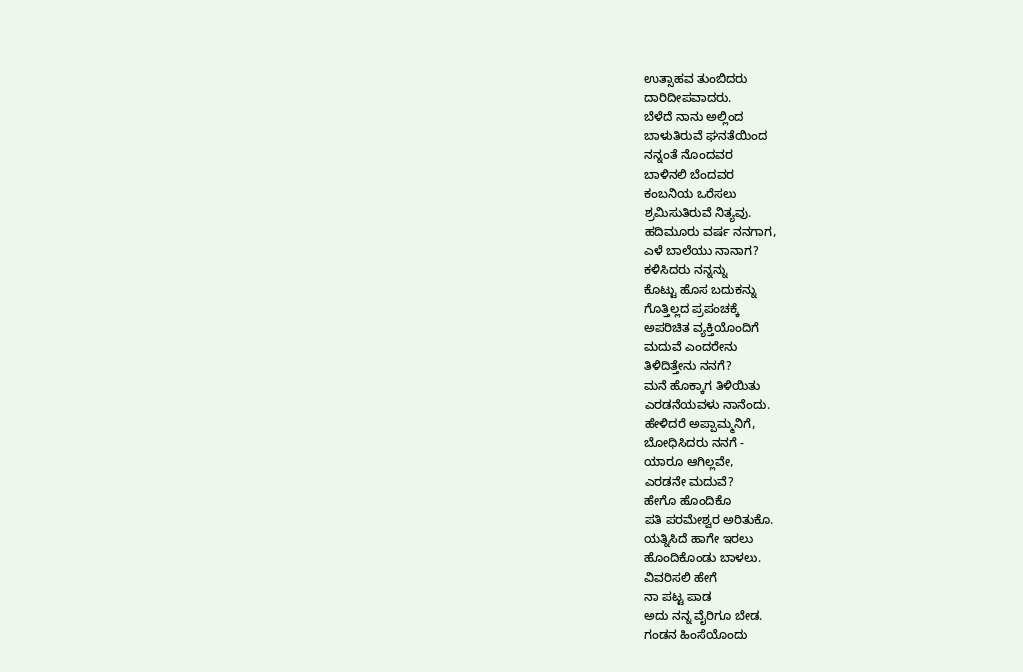ಉತ್ಸಾಹವ ತುಂಬಿದರು
ದಾರಿದೀಪವಾದರು.
ಬೆಳೆದೆ ನಾನು ಅಲ್ಲಿಂದ
ಬಾಳುತಿರುವೆ ಘನತೆಯಿಂದ
ನನ್ನಂತೆ ನೊಂದವರ
ಬಾಳಿನಲಿ ಬೆಂದವರ
ಕಂಬನಿಯ ಒರೆಸಲು
ಶ್ರಮಿಸುತಿರುವೆ ನಿತ್ಯವು.
ಹದಿಮೂರು ವರ್ಷ ನನಗಾಗ,
ಎಳೆ ಬಾಲೆಯು ನಾನಾಗ?
ಕಳಿಸಿದರು ನನ್ನನ್ನು
ಕೊಟ್ಟು ಹೊಸ ಬದುಕನ್ನು
ಗೊತ್ತಿಲ್ಲದ ಪ್ರಪಂಚಕ್ಕೆ
ಅಪರಿಚಿತ ವ್ಯಕ್ತಿಯೊಂದಿಗೆ
ಮದುವೆ ಎಂದರೇನು
ತಿಳಿದಿತ್ತೇನು ನನಗೆ?
ಮನೆ ಹೊಕ್ಕಾಗ ತಿಳಿಯಿತು
ಎರಡನೆಯವಳು ನಾನೆಂದು.
ಹೇಳಿದರೆ ಅಪ್ಪಾಮ್ಮನಿಗೆ,
ಬೋಧಿಸಿದರು ನನಗೆ -
ಯಾರೂ ಆಗಿಲ್ಲವೇ,
ಎರಡನೇ ಮದುವೆ?
ಹೇಗೊ ಹೊಂದಿಕೊ
ಪತಿ ಪರಮೇಶ್ವರ ಅರಿತುಕೊ.
ಯತ್ನಿಸಿದೆ ಹಾಗೇ ಇರಲು
ಹೊಂದಿಕೊಂಡು ಬಾಳಲು.
ವಿವರಿಸಲಿ ಹೇಗೆ
ನಾ ಪಟ್ಟ ಪಾಡ
ಅದು ನನ್ನ ವೈರಿಗೂ ಬೇಡ.
ಗಂಡನ ಹಿಂಸೆಯೊಂದು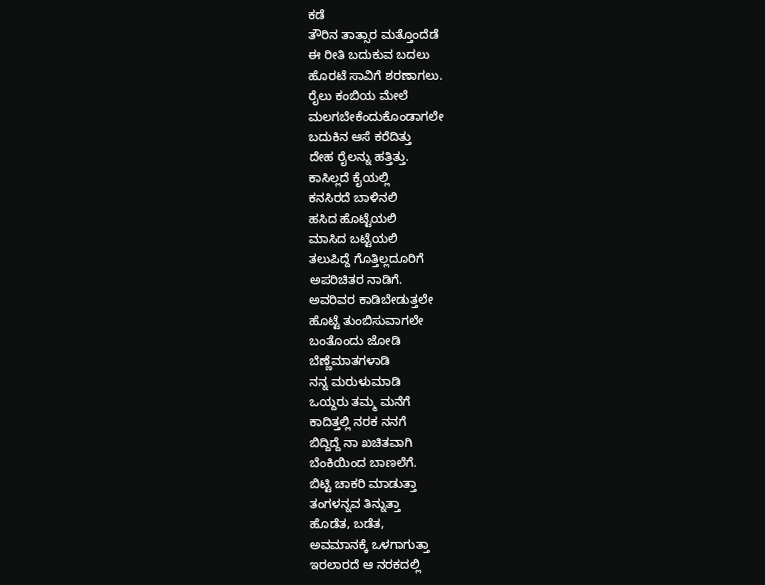ಕಡೆ
ತೌರಿನ ತಾತ್ಸಾರ ಮತ್ತೊಂದೆಡೆ
ಈ ರೀತಿ ಬದುಕುವ ಬದಲು
ಹೊರಟೆ ಸಾವಿಗೆ ಶರಣಾಗಲು.
ರೈಲು ಕಂಬಿಯ ಮೇಲೆ
ಮಲಗಬೇಕೆಂದುಕೊಂಡಾಗಲೇ
ಬದುಕಿನ ಆಸೆ ಕರೆದಿತ್ತು
ದೇಹ ರೈಲನ್ನು ಹತ್ತಿತ್ತು.
ಕಾಸಿಲ್ಲದೆ ಕೈಯಲ್ಲಿ
ಕನಸಿರದೆ ಬಾಳಿನಲಿ
ಹಸಿದ ಹೊಟ್ಟೆಯಲಿ
ಮಾಸಿದ ಬಟ್ಟೆಯಲಿ
ತಲುಪಿದ್ದೆ ಗೊತ್ತಿಲ್ಲದೂರಿಗೆ
ಅಪರಿಚಿತರ ನಾಡಿಗೆ.
ಅವರಿವರ ಕಾಡಿಬೇಡುತ್ತಲೇ
ಹೊಟ್ಟೆ ತುಂಬಿಸುವಾಗಲೇ
ಬಂತೊಂದು ಜೋಡಿ
ಬೆಣ್ಣೆಮಾತಗಳಾಡಿ
ನನ್ನ ಮರುಳುಮಾಡಿ
ಒಯ್ದರು ತಮ್ಮ ಮನೆಗೆ
ಕಾದಿತ್ತಲ್ಲಿ ನರಕ ನನಗೆ
ಬಿದ್ದಿದ್ದೆ ನಾ ಖಚಿತವಾಗಿ
ಬೆಂಕಿಯಿಂದ ಬಾಣಲೆಗೆ.
ಬಿಟ್ಟಿ ಚಾಕರಿ ಮಾಡುತ್ತಾ
ತಂಗಳನ್ನವ ತಿನ್ನುತ್ತಾ
ಹೊಡೆತ, ಬಡೆತ,
ಅವಮಾನಕ್ಕೆ ಒಳಗಾಗುತ್ತಾ
ಇರಲಾರದೆ ಆ ನರಕದಲ್ಲಿ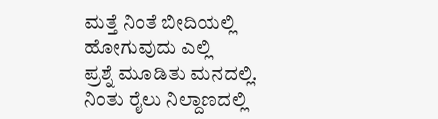ಮತ್ತೆ ನಿಂತೆ ಬೀದಿಯಲ್ಲಿ
ಹೋಗುವುದು ಎಲ್ಲಿ
ಪ್ರಶ್ನೆ ಮೂಡಿತು ಮನದಲ್ಲಿ.
ನಿಂತು ರೈಲು ನಿಲ್ದಾಣದಲ್ಲಿ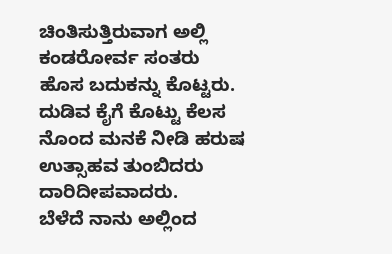ಚಿಂತಿಸುತ್ತಿರುವಾಗ ಅಲ್ಲಿ
ಕಂಡರೋರ್ವ ಸಂತರು
ಹೊಸ ಬದುಕನ್ನು ಕೊಟ್ಟರು.
ದುಡಿವ ಕೈಗೆ ಕೊಟ್ಟು ಕೆಲಸ
ನೊಂದ ಮನಕೆ ನೀಡಿ ಹರುಷ
ಉತ್ಸಾಹವ ತುಂಬಿದರು
ದಾರಿದೀಪವಾದರು.
ಬೆಳೆದೆ ನಾನು ಅಲ್ಲಿಂದ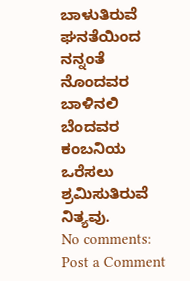ಬಾಳುತಿರುವೆ ಘನತೆಯಿಂದ
ನನ್ನಂತೆ ನೊಂದವರ
ಬಾಳಿನಲಿ ಬೆಂದವರ
ಕಂಬನಿಯ ಒರೆಸಲು
ಶ್ರಮಿಸುತಿರುವೆ ನಿತ್ಯವು.
No comments:
Post a Comment